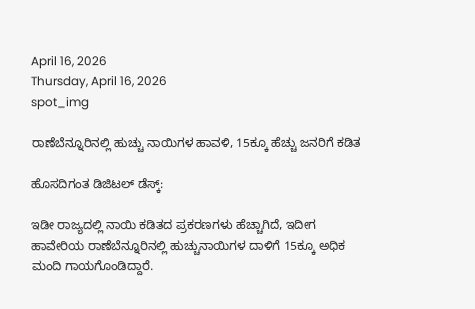April 16, 2026
Thursday, April 16, 2026
spot_img

ರಾಣೆಬೆನ್ನೂರಿನಲ್ಲಿ ಹುಚ್ಚು ನಾಯಿಗಳ ಹಾವಳಿ, 15ಕ್ಕೂ ಹೆಚ್ಚು ಜನರಿಗೆ ಕಡಿತ

ಹೊಸದಿಗಂತ ಡಿಜಿಟಲ್‌ ಡೆಸ್ಕ್‌:

ಇಡೀ ರಾಜ್ಯದಲ್ಲಿ ನಾಯಿ ಕಡಿತದ ಪ್ರಕರಣಗಳು ಹೆಚ್ಚಾಗಿದೆ, ಇದೀಗ ಹಾವೇರಿಯ ರಾಣೆಬೆನ್ನೂರಿನಲ್ಲಿ ಹುಚ್ಚುನಾಯಿಗಳ ದಾಳಿಗೆ 15ಕ್ಕೂ ಅಧಿಕ ಮಂದಿ ಗಾಯಗೊಂಡಿದ್ದಾರೆ.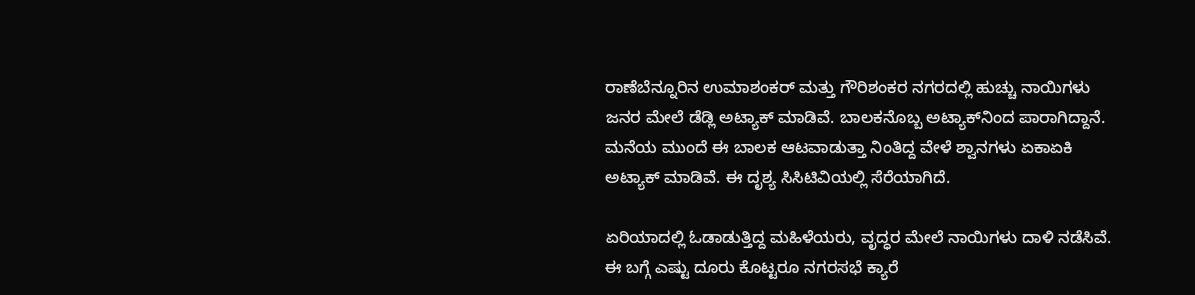ರಾಣೆಬೆನ್ನೂರಿನ ಉಮಾಶಂಕರ್‌ ಮತ್ತು ಗೌರಿಶಂಕರ ನಗರದಲ್ಲಿ ಹುಚ್ಚು ನಾಯಿಗಳು ಜನರ ಮೇಲೆ ಡೆಡ್ಲಿ ಅಟ್ಯಾಕ್‌ ಮಾಡಿವೆ. ಬಾಲಕನೊಬ್ಬ ಅಟ್ಯಾಕ್‌ನಿಂದ ಪಾರಾಗಿದ್ದಾನೆ. ಮನೆಯ ಮುಂದೆ ಈ ಬಾಲಕ ಆಟವಾಡುತ್ತಾ ನಿಂತಿದ್ದ ವೇಳೆ ಶ್ವಾನಗಳು ಏಕಾಏಕಿ ಅಟ್ಯಾಕ್‌ ಮಾಡಿವೆ. ಈ ದೃಶ್ಯ ಸಿಸಿಟಿವಿಯಲ್ಲಿ ಸೆರೆಯಾಗಿದೆ.

ಏರಿಯಾದಲ್ಲಿ ಓಡಾಡುತ್ತಿದ್ದ ಮಹಿಳೆಯರು, ವೃದ್ಧರ ಮೇಲೆ ನಾಯಿಗಳು ದಾಳಿ ನಡೆಸಿವೆ. ಈ ಬಗ್ಗೆ ಎಷ್ಟು ದೂರು ಕೊಟ್ಟರೂ ನಗರಸಭೆ ಕ್ಯಾರೆ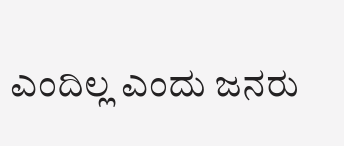ಎಂದಿಲ್ಲ ಎಂದು ಜನರು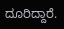ದೂರಿದ್ದಾರೆ.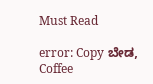Must Read

error: Copy ಬೇಡ, Coffee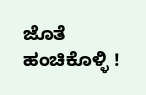ಜೊತೆ ಹಂಚಿಕೊಳ್ಳಿ !